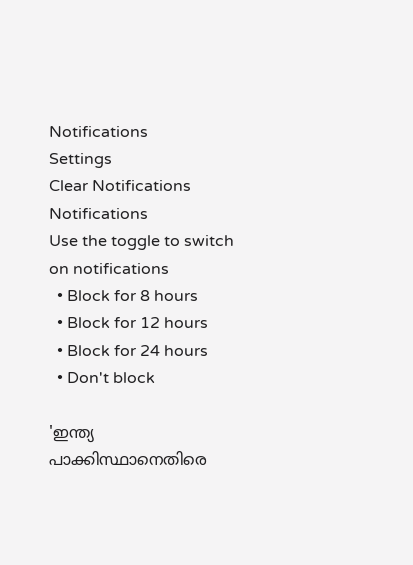Notifications
Settings
Clear Notifications
Notifications
Use the toggle to switch on notifications
  • Block for 8 hours
  • Block for 12 hours
  • Block for 24 hours
  • Don't block

'ഇന്ത്യ പാക്കിസ്ഥാനെതിരെ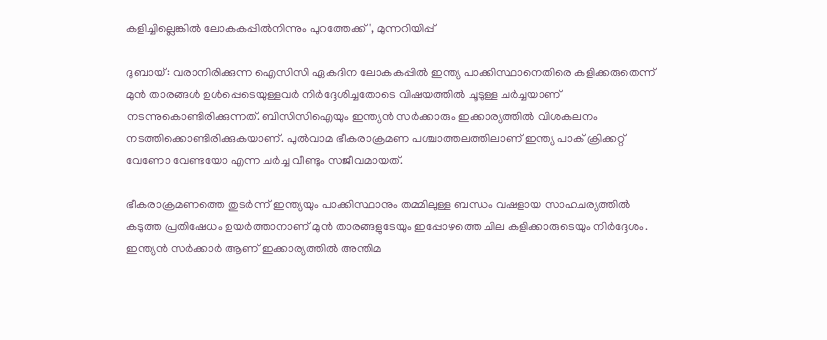കളിച്ചില്ലെങ്കില്‍ ലോകകപ്പില്‍നിന്നും പുറത്തേക്ക്', മുന്നറിയിപ്പ്

ദുബായ്: വരാനിരിക്കുന്ന ഐസിസി ഏകദിന ലോകകപ്പില്‍ ഇന്ത്യ പാക്കിസ്ഥാനെതിരെ കളിക്കരുതെന്ന് മുന്‍ താരങ്ങള്‍ ഉള്‍പ്പെടെയുള്ളവര്‍ നിര്‍ദ്ദേശിച്ചതോടെ വിഷയത്തില്‍ ചൂടുള്ള ചര്‍ച്ചയാണ് നടന്നുകൊണ്ടിരിക്കുന്നത്. ബിസിസിഐയും ഇന്ത്യന്‍ സര്‍ക്കാരും ഇക്കാര്യത്തില്‍ വിശകലനം നടത്തിക്കൊണ്ടിരിക്കുകയാണ്. പുല്‍വാമ ഭീകരാക്രമണ പശ്ചാത്തലത്തിലാണ് ഇന്ത്യ പാക് ക്രിക്കറ്റ് വേണോ വേണ്ടയോ എന്ന ചര്‍ച്ച വീണ്ടും സജീവമായത്.

ഭീകരാക്രമണത്തെ തുടര്‍ന്ന് ഇന്ത്യയും പാക്കിസ്ഥാനും തമ്മിലുള്ള ബന്ധം വഷളായ സാഹചര്യത്തില്‍ കടുത്ത പ്രതിഷേധം ഉയര്‍ത്താനാണ് മുന്‍ താരങ്ങളുടേയും ഇപ്പോഴത്തെ ചില കളിക്കാരുടെയും നിര്‍ദ്ദേശം. ഇന്ത്യന്‍ സര്‍ക്കാര്‍ ആണ് ഇക്കാര്യത്തില്‍ അന്തിമ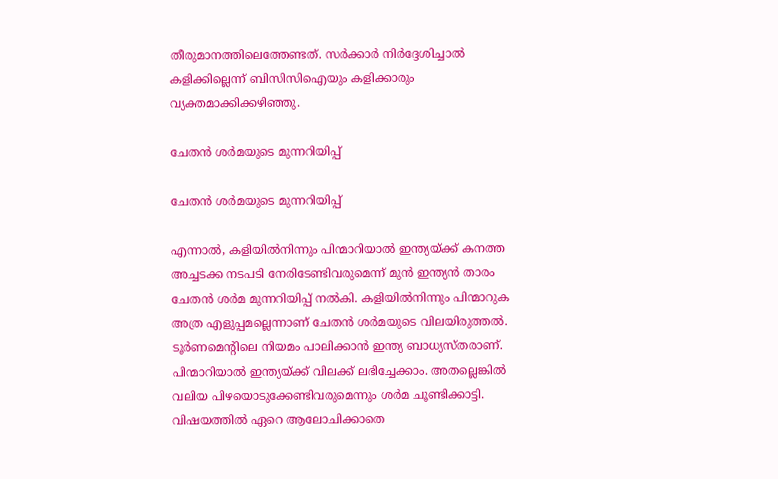തീരുമാനത്തിലെത്തേണ്ടത്. സര്‍ക്കാര്‍ നിര്‍ദ്ദേശിച്ചാല്‍ കളിക്കില്ലെന്ന് ബിസിസിഐയും കളിക്കാരും വ്യക്തമാക്കിക്കഴിഞ്ഞു.

ചേതന്‍ ശര്‍മയുടെ മുന്നറിയിപ്പ്

ചേതന്‍ ശര്‍മയുടെ മുന്നറിയിപ്പ്

എന്നാല്‍, കളിയില്‍നിന്നും പിന്മാറിയാല്‍ ഇന്ത്യയ്ക്ക് കനത്ത അച്ചടക്ക നടപടി നേരിടേണ്ടിവരുമെന്ന് മുന്‍ ഇന്ത്യന്‍ താരം ചേതന്‍ ശര്‍മ മുന്നറിയിപ്പ് നല്‍കി. കളിയില്‍നിന്നും പിന്മാറുക അത്ര എളുപ്പമല്ലെന്നാണ് ചേതന്‍ ശര്‍മയുടെ വിലയിരുത്തല്‍. ടൂര്‍ണമെന്റിലെ നിയമം പാലിക്കാന്‍ ഇന്ത്യ ബാധ്യസ്തരാണ്. പിന്മാറിയാല്‍ ഇന്ത്യയ്ക്ക് വിലക്ക് ലഭിച്ചേക്കാം. അതല്ലെങ്കില്‍ വലിയ പിഴയൊടുക്കേണ്ടിവരുമെന്നും ശര്‍മ ചൂണ്ടിക്കാട്ടി. വിഷയത്തില്‍ ഏറെ ആലോചിക്കാതെ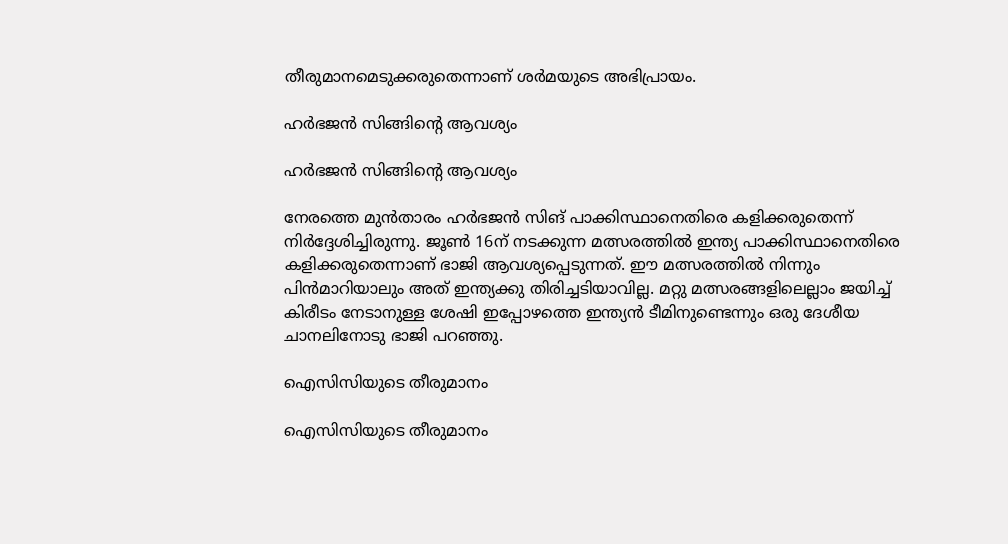തീരുമാനമെടുക്കരുതെന്നാണ് ശര്‍മയുടെ അഭിപ്രായം.

ഹര്‍ഭജന്‍ സിങ്ങിന്റെ ആവശ്യം

ഹര്‍ഭജന്‍ സിങ്ങിന്റെ ആവശ്യം

നേരത്തെ മുന്‍താരം ഹര്‍ഭജന്‍ സിങ് പാക്കിസ്ഥാനെതിരെ കളിക്കരുതെന്ന് നിര്‍ദ്ദേശിച്ചിരുന്നു. ജൂണ്‍ 16ന് നടക്കുന്ന മത്സരത്തില്‍ ഇന്ത്യ പാക്കിസ്ഥാനെതിരെ കളിക്കരുതെന്നാണ് ഭാജി ആവശ്യപ്പെടുന്നത്. ഈ മത്സരത്തില്‍ നിന്നും പിന്‍മാറിയാലും അത് ഇന്ത്യക്കു തിരിച്ചടിയാവില്ല. മറ്റു മത്സരങ്ങളിലെല്ലാം ജയിച്ച് കിരീടം നേടാനുള്ള ശേഷി ഇപ്പോഴത്തെ ഇന്ത്യന്‍ ടീമിനുണ്ടെന്നും ഒരു ദേശീയ ചാനലിനോടു ഭാജി പറഞ്ഞു.

ഐസിസിയുടെ തീരുമാനം

ഐസിസിയുടെ തീരുമാനം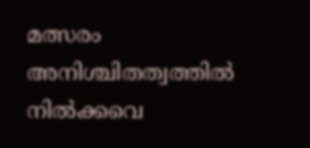മത്സരം അനിശ്ചിതത്വത്തില്‍ നില്‍ക്കവെ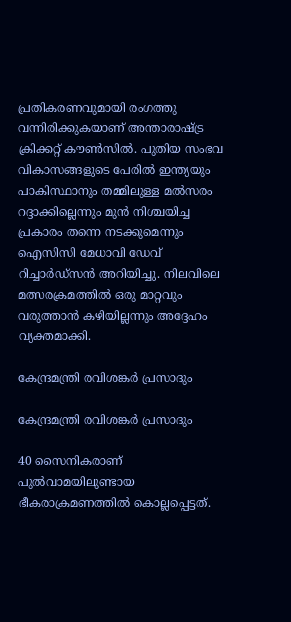പ്രതികരണവുമായി രംഗത്തു വന്നിരിക്കുകയാണ് അന്താരാഷ്ട്ര ക്രിക്കറ്റ് കൗണ്‍സില്‍. പുതിയ സംഭവ വികാസങ്ങളുടെ പേരില്‍ ഇന്ത്യയും പാകിസ്ഥാനും തമ്മിലുള്ള മല്‍സരം റദ്ദാക്കില്ലെന്നും മുന്‍ നിശ്ചയിച്ച പ്രകാരം തന്നെ നടക്കുമെന്നും ഐസിസി മേധാവി ഡേവ് റിച്ചാര്‍ഡ്സന്‍ അറിയിച്ചു. നിലവിലെ മത്സരക്രമത്തില്‍ ഒരു മാറ്റവും വരുത്താന്‍ കഴിയില്ലന്നും അദ്ദേഹം വ്യക്തമാക്കി.

കേന്ദ്രമന്ത്രി രവിശങ്കര്‍ പ്രസാദും

കേന്ദ്രമന്ത്രി രവിശങ്കര്‍ പ്രസാദും

40 സൈനികരാണ് പുല്‍വാമയിലുണ്ടായ ഭീകരാക്രമണത്തില്‍ കൊല്ലപ്പെട്ടത്.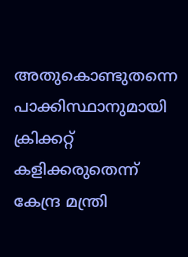അതുകൊണ്ടുതന്നെ പാക്കിസ്ഥാനുമായി ക്രിക്കറ്റ് കളിക്കരുതെന്ന് കേന്ദ്ര മന്ത്രി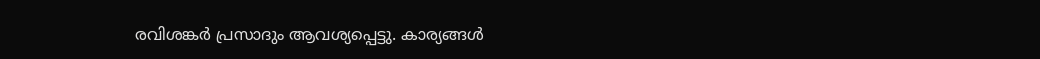രവിശങ്കര്‍ പ്രസാദും ആവശ്യപ്പെട്ടു. കാര്യങ്ങള്‍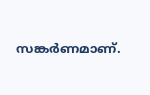സങ്കര്‍ണമാണ്.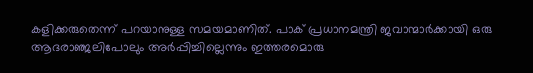കളിക്കരുതെന്ന് പറയാനുള്ള സമയമാണിത്. പാക് പ്രധാനമന്ത്രി ജവാന്മാര്‍ക്കായി ഒരു ആദരാഞ്ജലിപോലും അര്‍പ്പിച്ചില്ലെന്നും ഇത്തരമൊരു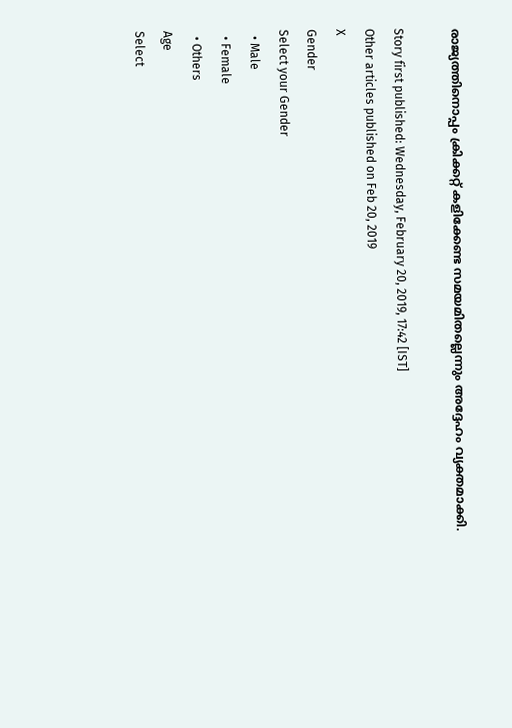രാജ്യത്തിനൊപ്പം ക്രിക്കറ്റ് കളിക്കേണ്ട സമയമിതല്ലെന്നും അദ്ദേഹം വ്യക്തമാക്കി.

Story first published: Wednesday, February 20, 2019, 17:42 [IST]
Other articles published on Feb 20, 2019
X
Gender
Select your Gender
  • Male
  • Female
  • Others
Age
Select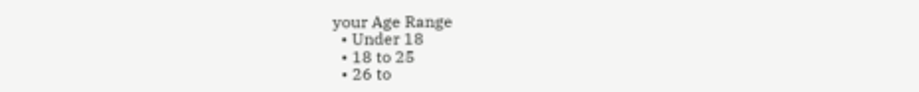your Age Range
  • Under 18
  • 18 to 25
  • 26 to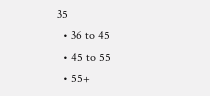35
  • 36 to 45
  • 45 to 55
  • 55+